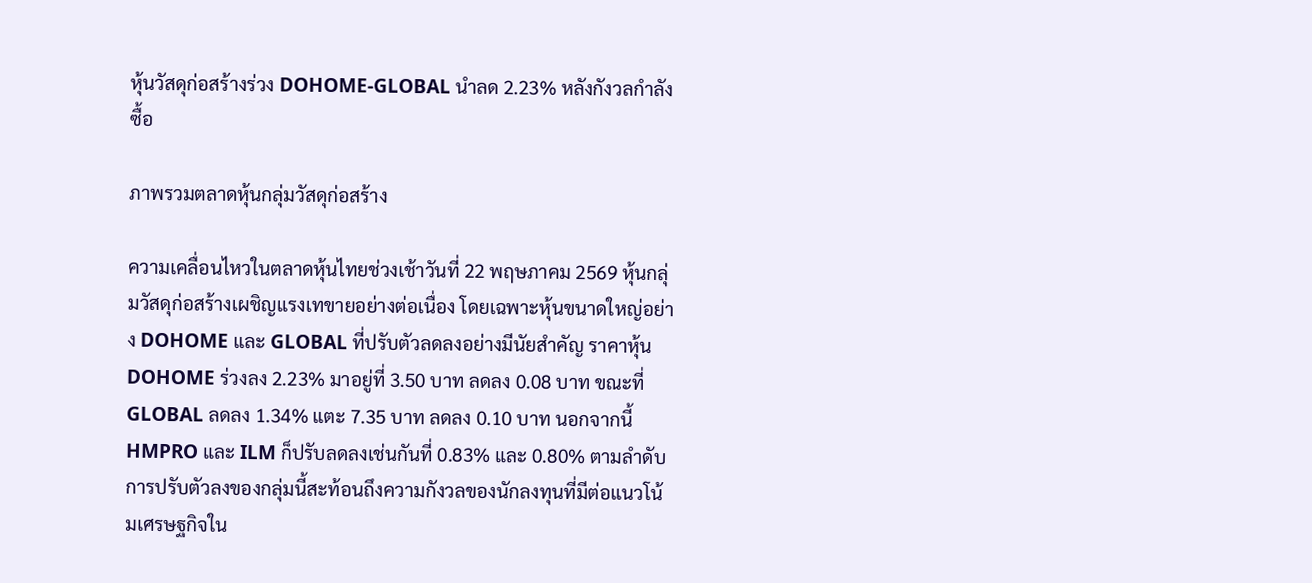หุ้นวัสดุก่อสร้างร่วง DOHOME-GLOBAL นำลด 2.23% หลังกังวลกำลังซื้อ

ภาพรวมตลาดหุ้นกลุ่มวัสดุก่อสร้าง

ความเคลื่อนไหวในตลาดหุ้นไทยช่วงเช้าวันที่ 22 พฤษภาคม 2569 หุ้นกลุ่มวัสดุก่อสร้างเผชิญแรงเทขายอย่างต่อเนื่อง โดยเฉพาะหุ้นขนาดใหญ่อย่าง DOHOME และ GLOBAL ที่ปรับตัวลดลงอย่างมีนัยสำคัญ ราคาหุ้น DOHOME ร่วงลง 2.23% มาอยู่ที่ 3.50 บาท ลดลง 0.08 บาท ขณะที่ GLOBAL ลดลง 1.34% แตะ 7.35 บาท ลดลง 0.10 บาท นอกจากนี้ HMPRO และ ILM ก็ปรับลดลงเช่นกันที่ 0.83% และ 0.80% ตามลำดับ การปรับตัวลงของกลุ่มนี้สะท้อนถึงความกังวลของนักลงทุนที่มีต่อแนวโน้มเศรษฐกิจใน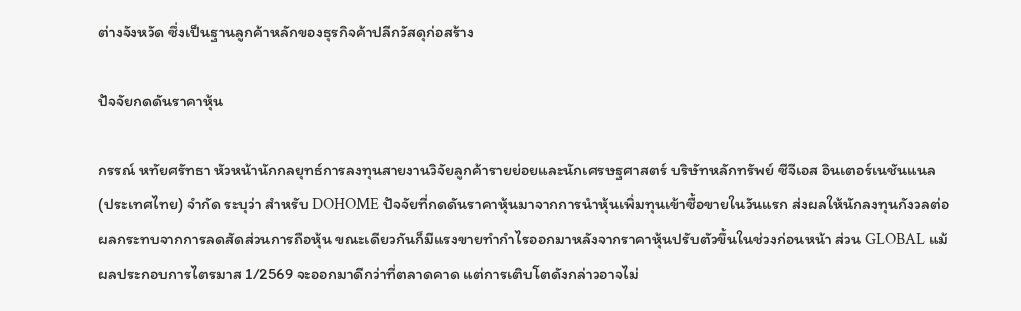ต่างจังหวัด ซึ่งเป็นฐานลูกค้าหลักของธุรกิจค้าปลีกวัสดุก่อสร้าง

ปัจจัยกดดันราคาหุ้น

กรรณ์ หทัยศรัทธา หัวหน้านักกลยุทธ์การลงทุนสายงานวิจัยลูกค้ารายย่อยและนักเศรษฐศาสตร์ บริษัทหลักทรัพย์ ซีจีเอส อินเตอร์เนชันแนล (ประเทศไทย) จำกัด ระบุว่า สำหรับ DOHOME ปัจจัยที่กดดันราคาหุ้นมาจากการนำหุ้นเพิ่มทุนเข้าซื้อขายในวันแรก ส่งผลให้นักลงทุนกังวลต่อผลกระทบจากการลดสัดส่วนการถือหุ้น ขณะเดียวกันก็มีแรงขายทำกำไรออกมาหลังจากราคาหุ้นปรับตัวขึ้นในช่วงก่อนหน้า ส่วน GLOBAL แม้ผลประกอบการไตรมาส 1/2569 จะออกมาดีกว่าที่ตลาดคาด แต่การเติบโตดังกล่าวอาจไม่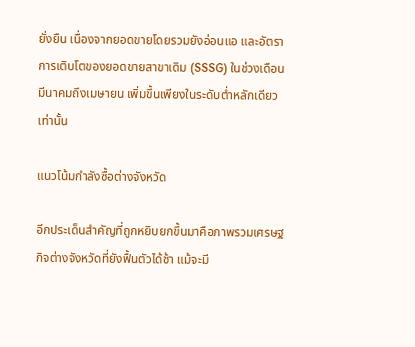ยั่งยืน เนื่องจากยอดขายโดยรวมยังอ่อนแอ และอัตราการเติบโตของยอดขายสาขาเดิม (SSSG) ในช่วงเดือนมีนาคมถึงเมษายน เพิ่มขึ้นเพียงในระดับต่ำหลักเดียวเท่านั้น

แนวโน้มกำลังซื้อต่างจังหวัด

อีกประเด็นสำคัญที่ถูกหยิบยกขึ้นมาคือภาพรวมเศรษฐกิจต่างจังหวัดที่ยังฟื้นตัวได้ช้า แม้จะมี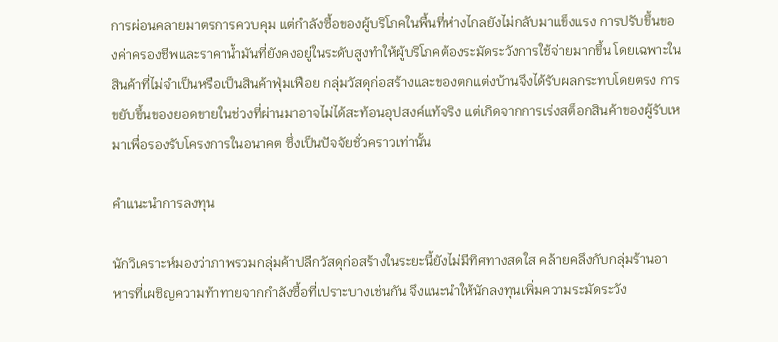การผ่อนคลายมาตรการควบคุม แต่กำลังซื้อของผู้บริโภคในพื้นที่ห่างไกลยังไม่กลับมาแข็งแรง การปรับขึ้นของค่าครองชีพและราคาน้ำมันที่ยังคงอยู่ในระดับสูงทำให้ผู้บริโภคต้องระมัดระวังการใช้จ่ายมากขึ้น โดยเฉพาะในสินค้าที่ไม่จำเป็นหรือเป็นสินค้าฟุ่มเฟือย กลุ่มวัสดุก่อสร้างและของตกแต่งบ้านจึงได้รับผลกระทบโดยตรง การขยับขึ้นของยอดขายในช่วงที่ผ่านมาอาจไม่ได้สะท้อนอุปสงค์แท้จริง แต่เกิดจากการเร่งสต็อกสินค้าของผู้รับเหมาเพื่อรองรับโครงการในอนาคต ซึ่งเป็นปัจจัยชั่วคราวเท่านั้น

คำแนะนำการลงทุน

นักวิเคราะห์มองว่าภาพรวมกลุ่มค้าปลีกวัสดุก่อสร้างในระยะนี้ยังไม่มีทิศทางสดใส คล้ายคลึงกับกลุ่มร้านอาหารที่เผชิญความท้าทายจากกำลังซื้อที่เปราะบางเช่นกัน จึงแนะนำให้นักลงทุนเพิ่มความระมัดระวัง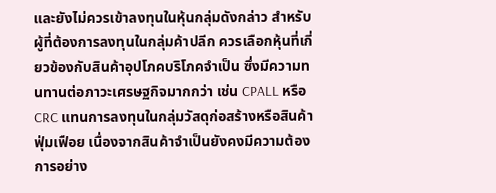และยังไม่ควรเข้าลงทุนในหุ้นกลุ่มดังกล่าว สำหรับผู้ที่ต้องการลงทุนในกลุ่มค้าปลีก ควรเลือกหุ้นที่เกี่ยวข้องกับสินค้าอุปโภคบริโภคจำเป็น ซึ่งมีความทนทานต่อภาวะเศรษฐกิจมากกว่า เช่น CPALL หรือ CRC แทนการลงทุนในกลุ่มวัสดุก่อสร้างหรือสินค้าฟุ่มเฟือย เนื่องจากสินค้าจำเป็นยังคงมีความต้องการอย่าง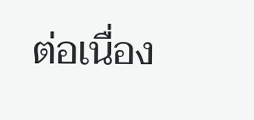ต่อเนื่อง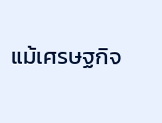แม้เศรษฐกิจ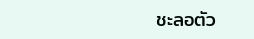ชะลอตัว